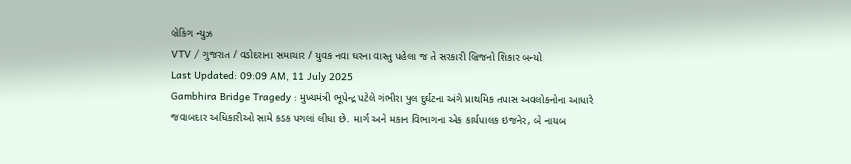બ્રેકિંગ ન્યુઝ
VTV / ગુજરાત / વડોદરાના સમાચાર / યુવક નવા ઘરના વાસ્તુ પહેલા જ તે સરકારી બ્રિજનો શિકાર બન્યો
Last Updated: 09:09 AM, 11 July 2025
Gambhira Bridge Tragedy : મુખ્યમંત્રી ભૂપેન્દ્ર પટેલે ગંભીરા પુલ દુર્ઘટના અંગે પ્રાથમિક તપાસ અવલોકનોના આધારે જવાબદાર અધિકારીઓ સામે કડક પગલાં લીધા છે. માર્ગ અને મકાન વિભાગના એક કાર્યપાલક ઇજનેર, બે નાયબ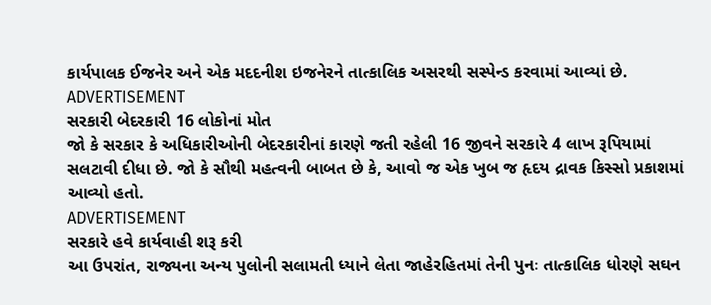કાર્યપાલક ઈજનેર અને એક મદદનીશ ઇજનેરને તાત્કાલિક અસરથી સસ્પેન્ડ કરવામાં આવ્યાં છે.
ADVERTISEMENT
સરકારી બેદરકારી 16 લોકોનાં મોત
જો કે સરકાર કે અધિકારીઓની બેદરકારીનાં કારણે જતી રહેલી 16 જીવને સરકારે 4 લાખ રૂપિયામાં સલટાવી દીધા છે. જો કે સૌથી મહત્વની બાબત છે કે, આવો જ એક ખુબ જ હૃદય દ્રાવક કિસ્સો પ્રકાશમાં આવ્યો હતો.
ADVERTISEMENT
સરકારે હવે કાર્યવાહી શરૂ કરી
આ ઉપરાંત, રાજ્યના અન્ય પુલોની સલામતી ધ્યાને લેતા જાહેરહિતમાં તેની પુનઃ તાત્કાલિક ધોરણે સઘન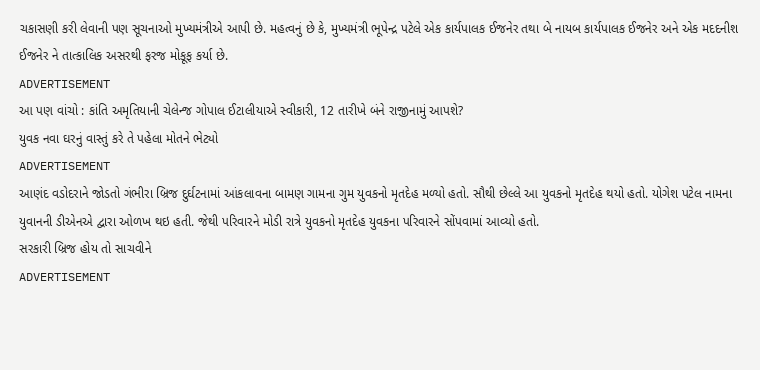ચકાસણી કરી લેવાની પણ સૂચનાઓ મુખ્યમંત્રીએ આપી છે. મહત્વનું છે કે, મુખ્યમંત્રી ભૂપેન્દ્ર પટેલે એક કાર્યપાલક ઈજનેર તથા બે નાયબ કાર્યપાલક ઈજનેર અને એક મદદનીશ ઈજનેર ને તાત્કાલિક અસરથી ફરજ મોકૂફ કર્યા છે.
ADVERTISEMENT
આ પણ વાંચો : કાંતિ અમૃતિયાની ચેલેન્જ ગોપાલ ઈટાલીયાએ સ્વીકારી, 12 તારીખે બંને રાજીનામું આપશે?
યુવક નવા ઘરનું વાસ્તું કરે તે પહેલા મોતને ભેટ્યો
ADVERTISEMENT
આણંદ વડોદરાને જોડતો ગંભીરા બ્રિજ દુર્ઘટનામાં આંકલાવના બામણ ગામના ગુમ યુવકનો મૃતદેહ મળ્યો હતો. સૌથી છેલ્લે આ યુવકનો મૃતદેહ થયો હતો. યોગેશ પટેલ નામના યુવાનની ડીએનએ દ્વારા ઓળખ થઇ હતી. જેથી પરિવારને મોડી રાત્રે યુવકનો મૃતદેહ યુવકના પરિવારને સોંપવામાં આવ્યો હતો.
સરકારી બ્રિજ હોય તો સાચવીને
ADVERTISEMENT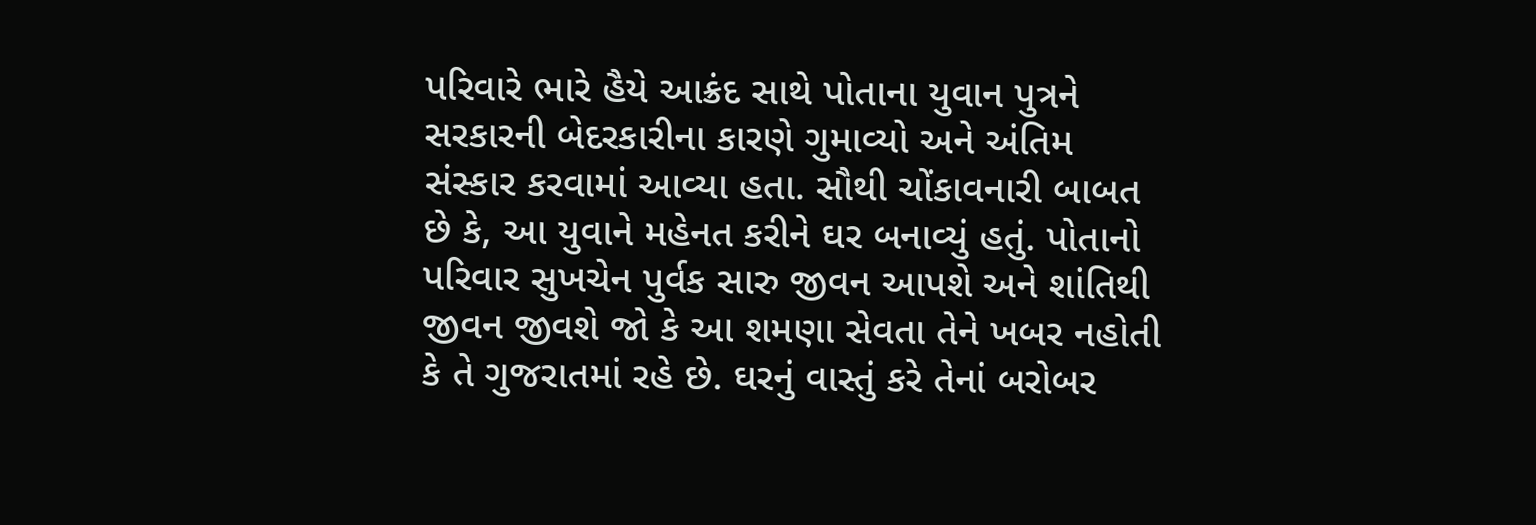પરિવારે ભારે હૈયે આક્રંદ સાથે પોતાના યુવાન પુત્રને સરકારની બેદરકારીના કારણે ગુમાવ્યો અને અંતિમ સંસ્કાર કરવામાં આવ્યા હતા. સૌથી ચોંકાવનારી બાબત છે કે, આ યુવાને મહેનત કરીને ઘર બનાવ્યું હતું. પોતાનો પરિવાર સુખચેન પુર્વક સારુ જીવન આપશે અને શાંતિથી જીવન જીવશે જો કે આ શમણા સેવતા તેને ખબર નહોતી કે તે ગુજરાતમાં રહે છે. ઘરનું વાસ્તું કરે તેનાં બરોબર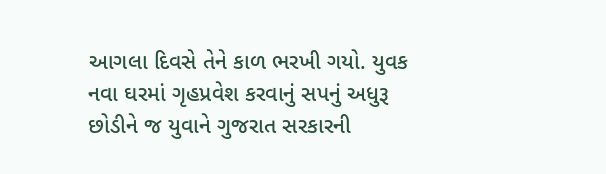આગલા દિવસે તેને કાળ ભરખી ગયો. યુવક નવા ઘરમાં ગૃહપ્રવેશ કરવાનું સપનું અધુરૂ છોડીને જ યુવાને ગુજરાત સરકારની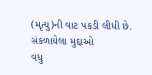(મૃત્યુ)ની વાટ પકડી લીધી છે.
સંકળાયેલા મુદ્દાઓ
વધુ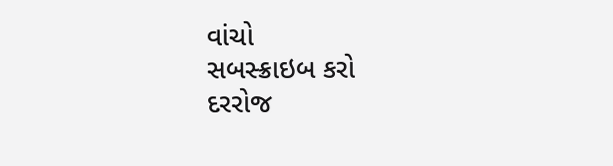વાંચો
સબસ્ક્રાઇબ કરો
દરરોજ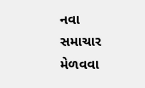નવા સમાચાર મેળવવા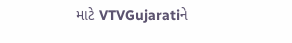માટે VTVGujaratiને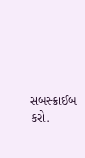સબસ્ક્રાઈબ કરો.